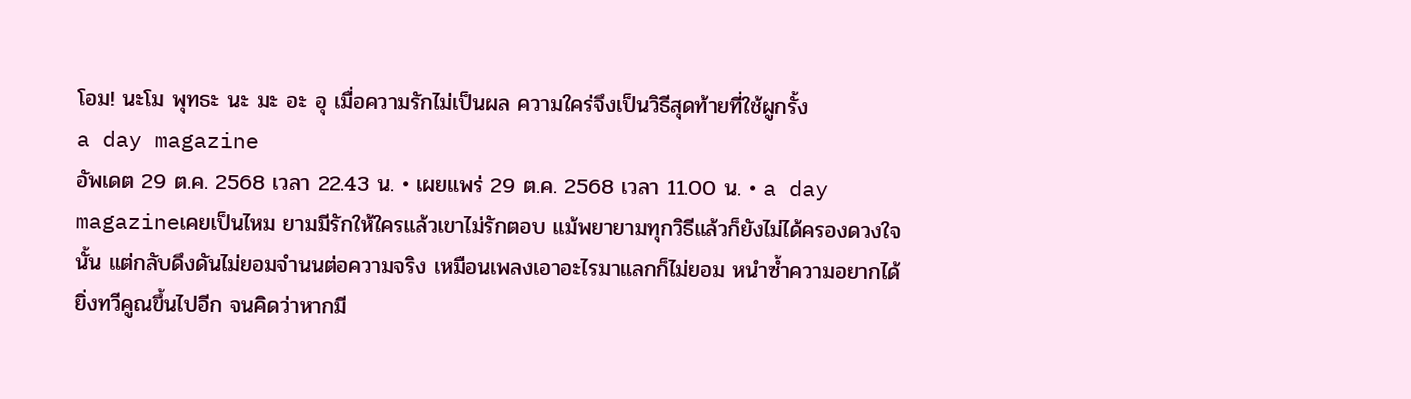โอม! นะโม พุทธะ นะ มะ อะ อุ เมื่อความรักไม่เป็นผล ความใคร่จึงเป็นวิธีสุดท้ายที่ใช้ผูกรั้ง
a day magazine
อัพเดต 29 ต.ค. 2568 เวลา 22.43 น. • เผยแพร่ 29 ต.ค. 2568 เวลา 11.00 น. • a day magazineเคยเป็นไหม ยามมีรักให้ใครแล้วเขาไม่รักตอบ แม้พยายามทุกวิธีแล้วก็ยังไม่ได้ครองดวงใจนั้น แต่กลับดึงดันไม่ยอมจำนนต่อความจริง เหมือนเพลงเอาอะไรมาแลกก็ไม่ยอม หนำซ้ำความอยากได้ยิ่งทวีคูณขึ้นไปอีก จนคิดว่าหากมี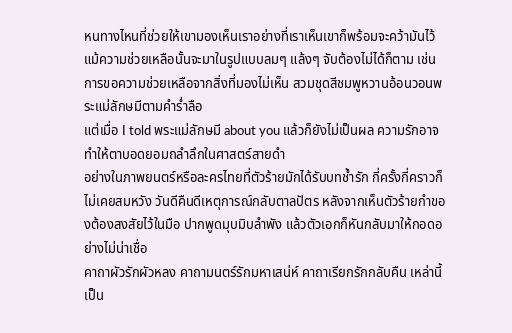หนทางไหนที่ช่วยให้เขามองเห็นเราอย่างที่เราเห็นเขาก็พร้อมจะคว้ามันไว้ แม้ความช่วยเหลือนั้นจะมาในรูปแบบลมๆ แล้งๆ จับต้องไม่ได้ก็ตาม เช่น การขอความช่วยเหลือจากสิ่งที่มองไม่เห็น สวมชุดสีชมพูหวานอ้อนวอนพระแม่ลักษมีตามคำร่ำลือ
แต่เมื่อ I told พระแม่ลักษมี about you แล้วก็ยังไม่เป็นผล ความรักอาจทำให้ตาบอดยอมถลำลึกในศาสตร์สายดำ
อย่างในภาพยนตร์หรือละครไทยที่ตัวร้ายมักได้รับบทช้ำรัก กี่ครั้งกี่คราวก็ไม่เคยสมหวัง วันดีคืนดีเหตุการณ์กลับตาลปัตร หลังจากเห็นตัวร้ายกำของต้องสงสัยไว้ในมือ ปากพูดมุบมิบลำพัง แล้วตัวเอกก็หันกลับมาให้กอดอย่างไม่น่าเชื่อ
คาถาผัวรักผัวหลง คาถามนตร์รักมหาเสน่ห์ คาถาเรียกรักกลับคืน เหล่านี้เป็น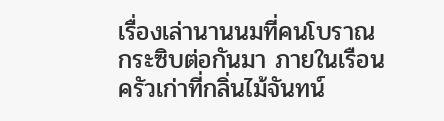เรื่องเล่านานนมที่คนโบราณกระซิบต่อกันมา ภายในเรือนครัวเก่าที่กลิ่นไม้จันทน์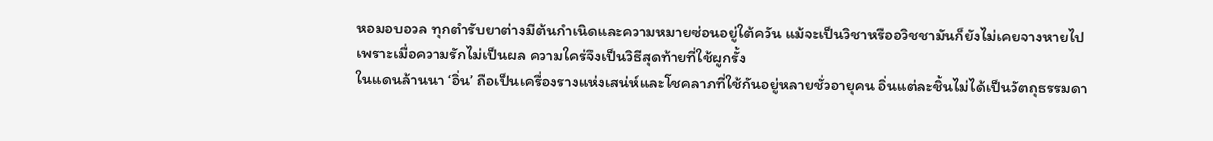หอมอบอวล ทุกตำรับยาต่างมีต้นกำเนิดและความหมายซ่อนอยู่ใต้ควัน แม้จะเป็นวิชาหรืออวิชชามันก็ยังไม่เคยจางหายไป
เพราะเมื่อความรักไม่เป็นผล ความใคร่จึงเป็นวิธีสุดท้ายที่ใช้ผูกรั้ง
ในแดนล้านนา ‘อิ่น’ ถือเป็นเครื่องรางแห่งเสน่ห์และโชคลาภที่ใช้กันอยู่หลายชั่วอายุคน อิ่นแต่ละชิ้นไม่ได้เป็นวัตถุธรรมดา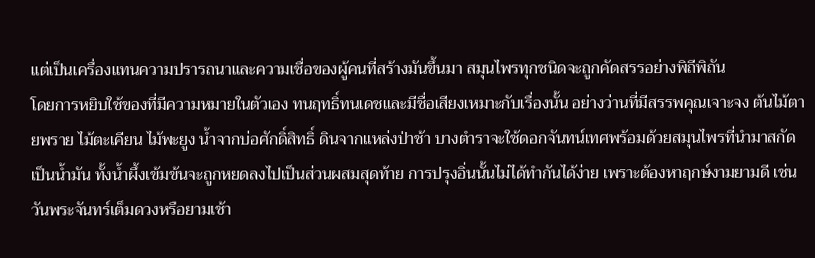แต่เป็นเครื่องแทนความปรารถนาและความเชื่อของผู้คนที่สร้างมันขึ้นมา สมุนไพรทุกชนิดจะถูกคัดสรรอย่างพิถีพิถัน
โดยการหยิบใช้ของที่มีความหมายในตัวเอง ทนฤทธิ์ทนเดชและมีชื่อเสียงเหมาะกับเรื่องนั้น อย่างว่านที่มีสรรพคุณเจาะจง ต้นไม้ตายพราย ไม้ตะเคียน ไม้พะยูง น้ำจากบ่อศักดิ์สิทธิ์ ดินจากแหล่งป่าช้า บางตำราจะใช้ดอกจันทน์เทศพร้อมด้วยสมุนไพรที่นำมาสกัดเป็นน้ำมัน ทั้งน้ำผึ้งเข้มข้นจะถูกหยดลงไปเป็นส่วนผสมสุดท้าย การปรุงอิ่นนั้นไม่ได้ทำกันได้ง่าย เพราะต้องหาฤกษ์งามยามดี เช่น วันพระจันทร์เต็มดวงหรือยามเช้า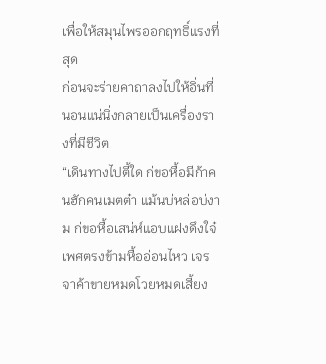เพื่อให้สมุนไพรออกฤทธิ์แรงที่สุด
ก่อนจะร่ายคาถาลงไปให้อิ่นที่นอนแน่นิ่งกลายเป็นเครื่องรางที่มีชีวิต
“เดินทางไปตี้ใด ก่ขอหื้อมีก้าคนฮักคนเมตต๋า แม้นบ่หล่อบ่งาม ก่ขอหื้อเสน่ห์แอบแฝงดึงใจ๋เพศตรงข้ามหื้ออ่อนไหว เจรจาค้าขายหมดโวยหมดเสี้ยง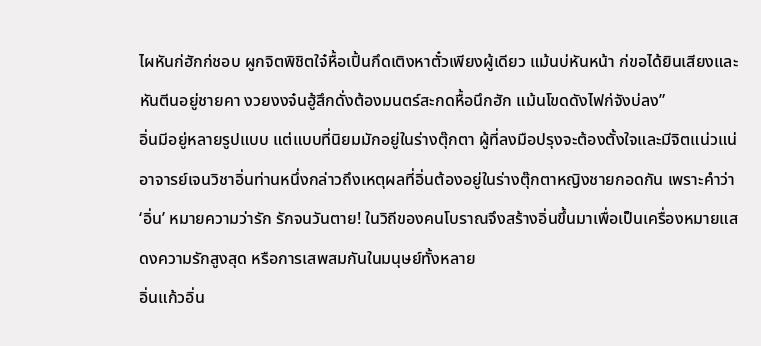ไผหันก่ฮักก่ชอบ ผูกจิตพิชิตใจ๋หื้อเปิ้นกึดเติงหาตั๋วเพียงผู้เดียว แม้นบ่หันหน้า ก่ขอได้ยินเสียงและหันตีนอยู่ชายคา งวยงงจ๋นฮู้สึกดั่งต้องมนตร์สะกดหื้อนึกฮัก แม้นโขดดังไฟก่จังบ่ลง”
อิ่นมีอยู่หลายรูปแบบ แต่แบบที่นิยมมักอยู่ในร่างตุ๊กตา ผู้ที่ลงมือปรุงจะต้องตั้งใจและมีจิตแน่วแน่ อาจารย์เจนวิชาอิ่นท่านหนึ่งกล่าวถึงเหตุผลที่อิ่นต้องอยู่ในร่างตุ๊กตาหญิงชายกอดกัน เพราะคำว่า‘อิ่น’ หมายความว่ารัก รักจนวันตาย! ในวิถีของคนโบราณจึงสร้างอิ่นขึ้นมาเพื่อเป็นเครื่องหมายแสดงความรักสูงสุด หรือการเสพสมกันในมนุษย์ทั้งหลาย
อิ่นแก้วอิ่น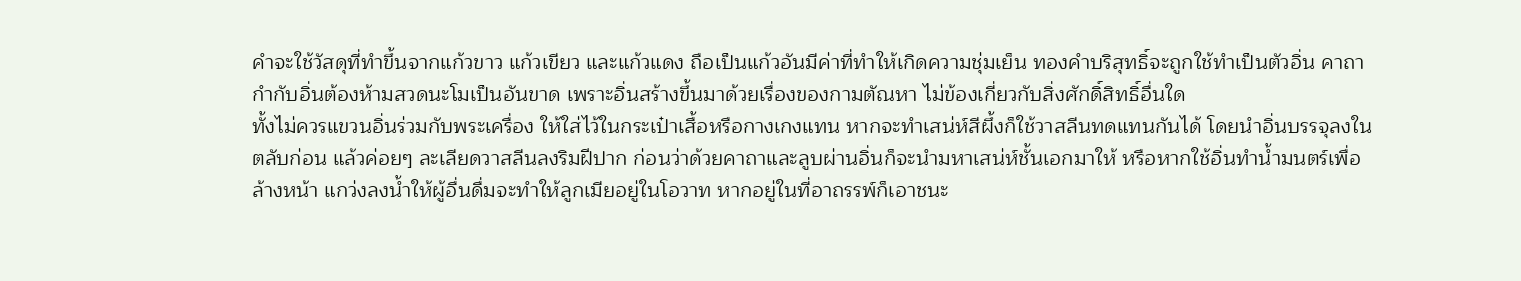คำจะใช้วัสดุที่ทำขึ้นจากแก้วขาว แก้วเขียว และแก้วแดง ถือเป็นแก้วอันมีค่าที่ทำให้เกิดความชุ่มเย็น ทองคำบริสุทธิ์จะถูกใช้ทำเป็นตัวอิ่น คาถากำกับอิ่นต้องห้ามสวดนะโมเป็นอันขาด เพราะอิ่นสร้างขึ้นมาด้วยเรื่องของกามตัณหา ไม่ข้องเกี่ยวกับสิ่งศักดิ์สิทธิ์อื่นใด
ทั้งไม่ควรแขวนอิ่นร่วมกับพระเครื่อง ให้ใส่ไว้ในกระเป๋าเสื้อหรือกางเกงแทน หากจะทำเสน่ห์สีผึ้งก็ใช้วาสลีนทดแทนกันได้ โดยนำอิ่นบรรจุลงในตลับก่อน แล้วค่อยๆ ละเลียดวาสลีนลงริมฝีปาก ก่อนว่าด้วยคาถาและลูบผ่านอิ่นก็จะนำมหาเสน่ห์ชั้นเอกมาให้ หรือหากใช้อิ่นทำน้ำมนตร์เพื่อล้างหน้า แกว่งลงน้ำให้ผู้อื่นดื่มจะทำให้ลูกเมียอยู่ในโอวาท หากอยู่ในที่อาถรรพ์ก็เอาชนะ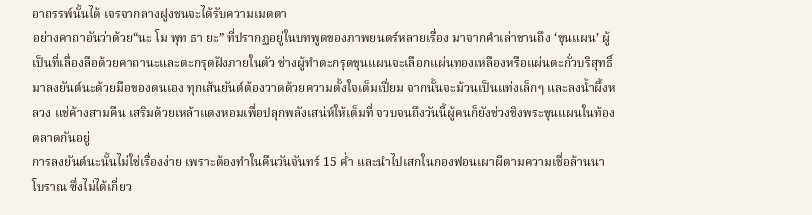อาถรรพ์นั้นได้ เจรจากลางฝูงชนจะได้รับความเมตตา
อย่างคาถาอันว่าด้วย“นะ โม พุท ธา ยะ” ที่ปรากฏอยู่ในบทพูดของภาพยนตร์หลายเรื่อง มาจากคำเล่าขานถึง ‘ขุนแผน’ ผู้เป็นที่เลื่องลือด้วยคาถานะและตะกรุดฝังภายในตัว ช่างผู้ทำตะกรุดขุนแผนจะเลือกแผ่นทองเหลืองหรือแผ่นตะกั่วบริสุทธิ์ มาลงยันต์นะด้วยมือของตนเอง ทุกเส้นยันต์ต้องวาดด้วยความตั้งใจเต็มเปี่ยม จากนั้นจะม้วนเป็นแท่งเล็กๆ และลงน้ำผึ้งหลวง แช่ค้างสามคืน เสริมด้วยเหล้าแดงหอมเพื่อปลุกพลังเสน่ห์ให้เต็มที่ จวบจนถึงวันนี้ผู้คนก็ยังช่วงชิงพระขุนแผนในท้องตลาดกันอยู่
การลงยันต์นะนั้นไม่ใช่เรื่องง่าย เพราะต้องทำในคืนวันจันทร์ 15 ค่ำ และนำไปเสกในกองฟอนเผาผีตามความเชื่อล้านนาโบราณ ซึ่งไม่ได้เกี่ยว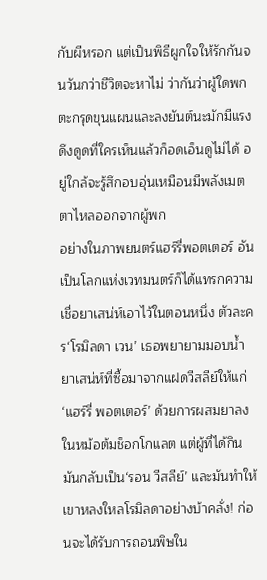กับผีหรอก แต่เป็นพิธีผูกใจให้รักกันจนวันกว่าชีวิตจะหาไม่ ว่ากันว่าผู้ใดพกตะกรุดขุนแผนและลงยันต์นะมักมีแรงดึงดูดที่ใครเห็นแล้วก็อดเอ็นดูไม่ได้ อยู่ใกล้จะรู้สึกอบอุ่นเหมือนมีพลังเมตตาไหลออกจากผู้พก
อย่างในภาพยนตร์แฮร์รี่พอตเตอร์ อันเป็นโลกแห่งเวทมนตร์ก็ได้แทรกความเชื่อยาเสน่ห์เอาไว้ในตอนหนึ่ง ตัวละคร‘โรมิลดา เวน’ เธอพยายามมอบน้ำยาเสน่ห์ที่ซื้อมาจากแฝดวีสลีย์ให้แก่‘แฮร์รี่ พอตเตอร์’ ด้วยการผสมยาลงในหม้อต้มช็อกโกแลต แต่ผู้ที่ได้กินมันกลับเป็น‘รอน วีสลีย์’ และมันทำให้เขาหลงใหลโรมิลดาอย่างบ้าคลั่ง! ก่อนจะได้รับการถอนพิษใน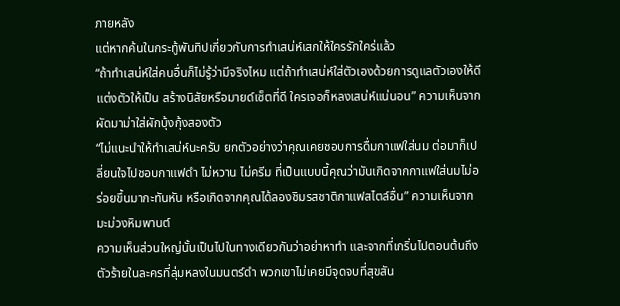ภายหลัง
แต่หากค้นในกระทู้พันทิปเกี่ยวกับการทำเสน่ห์เสกให้ใครรักใคร่แล้ว
“ถ้าทำเสน่ห์ใส่คนอื่นก็ไม่รู้ว่ามีจริงไหม แต่ถ้าทำเสน่ห์ใส่ตัวเองด้วยการดูแลตัวเองให้ดี แต่งตัวให้เป็น สร้างนิสัยหรือมายด์เซ็ตที่ดี ใครเจอก็หลงเสน่ห์แน่นอน” ความเห็นจากผัดมาม่าใส่ผักบุ้งกุ้งสองตัว
“ไม่แนะนำให้ทำเสน่ห์นะครับ ยกตัวอย่างว่าคุณเคยชอบการดื่มกาแฟใส่นม ต่อมาก็เปลี่ยนใจไปชอบกาแฟดำ ไม่หวาน ไม่ครีม ที่เป็นแบบนี้คุณว่ามันเกิดจากกาแฟใส่นมไม่อร่อยขึ้นมากะทันหัน หรือเกิดจากคุณได้ลองชิมรสชาติกาแฟสไตล์อื่น” ความเห็นจากมะม่วงหิมพานต์
ความเห็นส่วนใหญ่นั้นเป็นไปในทางเดียวกันว่าอย่าหาทำ และจากที่เกริ่นไปตอนต้นถึงตัวร้ายในละครที่ลุ่มหลงในมนตร์ดำ พวกเขาไม่เคยมีจุดจบที่สุขสัน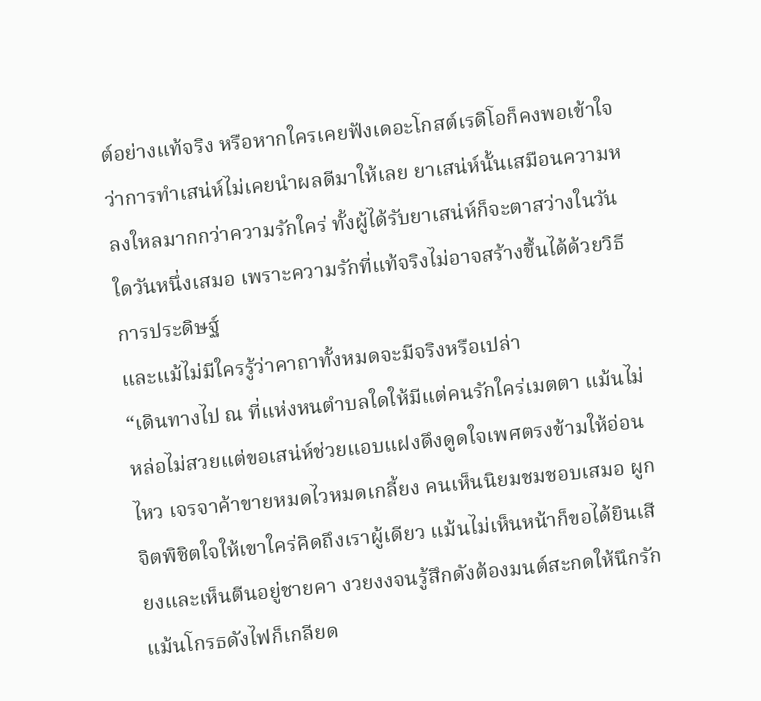ต์อย่างแท้จริง หรือหากใครเคยฟังเดอะโกสต์เรดิโอก็คงพอเข้าใจว่าการทำเสน่ห์ไม่เคยนำผลดีมาให้เลย ยาเสน่ห์นั้นเสมือนความหลงใหลมากกว่าความรักใคร่ ทั้งผู้ได้รับยาเสน่ห์ก็จะตาสว่างในวันใดวันหนึ่งเสมอ เพราะความรักที่แท้จริงไม่อาจสร้างขึ้นได้ด้วยวิธีการประดิษฐ์
และแม้ไม่มีใครรู้ว่าคาถาทั้งหมดจะมีจริงหรือเปล่า
“เดินทางไป ณ ที่แห่งหนตำบลใดให้มีแต่คนรักใคร่เมตตา แม้นไม่หล่อไม่สวยแต่ขอเสน่ห์ช่วยแอบแฝงดึงดูดใจเพศตรงข้ามให้อ่อนไหว เจรจาค้าขายหมดไวหมดเกลี้ยง คนเห็นนิยมชมชอบเสมอ ผูกจิตพิชิตใจให้เขาใคร่คิดถึงเราผู้เดียว แม้นไม่เห็นหน้าก็ขอได้ยินเสียงและเห็นตีนอยู่ชายคา งวยงงจนรู้สึกดังต้องมนต์สะกดให้นึกรัก แม้นโกรธดังไฟก็เกลียด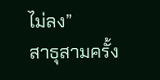ไม่ลง”
สาธุสามครั้ง